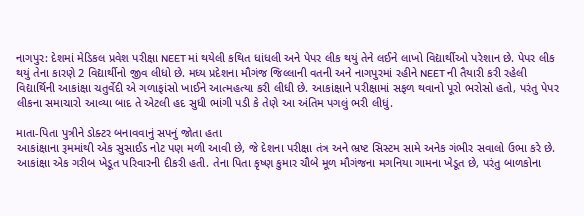નાગપુર: દેશમાં મેડિકલ પ્રવેશ પરીક્ષા NEET માં થયેલી કથિત ધાંધલી અને પેપર લીક થયું તેને લઈને લાખો વિદ્યાર્થીઓ પરેશાન છે. પેપર લીક થયું તેના કારણે 2 વિદ્યાર્થીનો જીવ લીધો છે. મધ્ય પ્રદેશના મૌગંજ જિલ્લાની વતની અને નાગપુરમાં રહીને NEET ની તૈયારી કરી રહેલી વિદ્યાર્થિની આકાંક્ષા ચતુર્વેદી એ ગળાફાંસો ખાઈને આત્મહત્યા કરી લીધી છે. આકાંક્ષાને પરીક્ષામાં સફળ થવાનો પૂરો ભરોસો હતો, પરંતુ પેપર લીકના સમાચારો આવ્યા બાદ તે એટલી હદ સુધી ભાંગી પડી કે તેણે આ અંતિમ પગલું ભરી લીધું.

માતા-પિતા પુત્રીને ડોક્ટર બનાવવાનું સપનું જોતા હતા
આકાંક્ષાના રૂમમાંથી એક સુસાઈડ નોટ પણ મળી આવી છે, જે દેશના પરીક્ષા તંત્ર અને ભ્રષ્ટ સિસ્ટમ સામે અનેક ગંભીર સવાલો ઉભા કરે છે. આકાંક્ષા એક ગરીબ ખેડૂત પરિવારની દીકરી હતી. તેના પિતા કૃષ્ણ કુમાર ચૌબે મૂળ મૌગંજના મગનિયા ગામના ખેડૂત છે, પરંતુ બાળકોના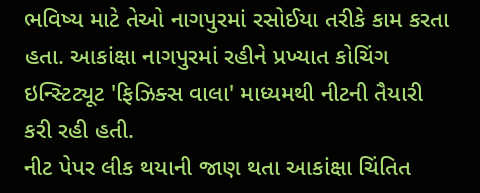ભવિષ્ય માટે તેઓ નાગપુરમાં રસોઈયા તરીકે કામ કરતા હતા. આકાંક્ષા નાગપુરમાં રહીને પ્રખ્યાત કોચિંગ ઇન્સ્ટિટ્યૂટ 'ફિઝિક્સ વાલા' માધ્યમથી નીટની તૈયારી કરી રહી હતી.
નીટ પેપર લીક થયાની જાણ થતા આકાંક્ષા ચિંતિત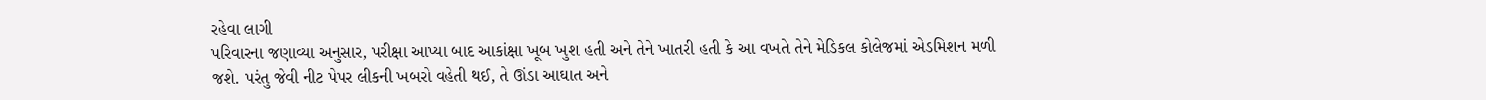રહેવા લાગી
પરિવારના જણાવ્યા અનુસાર, પરીક્ષા આપ્યા બાદ આકાંક્ષા ખૂબ ખુશ હતી અને તેને ખાતરી હતી કે આ વખતે તેને મેડિકલ કોલેજમાં એડમિશન મળી જશે. પરંતુ જેવી નીટ પેપર લીકની ખબરો વહેતી થઈ, તે ઊંડા આઘાત અને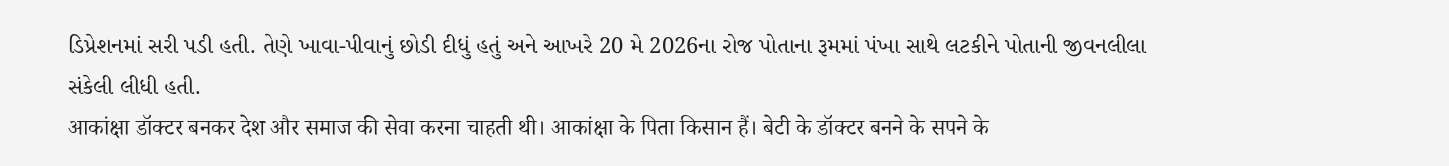ડિપ્રેશનમાં સરી પડી હતી. તેણે ખાવા-પીવાનું છોડી દીધું હતું અને આખરે 20 મે 2026ના રોજ પોતાના રૂમમાં પંખા સાથે લટકીને પોતાની જીવનલીલા સંકેલી લીધી હતી.
आकांक्षा डॉक्टर बनकर देश और समाज की सेवा करना चाहती थी। आकांक्षा के पिता किसान हैं। बेटी के डॉक्टर बनने के सपने के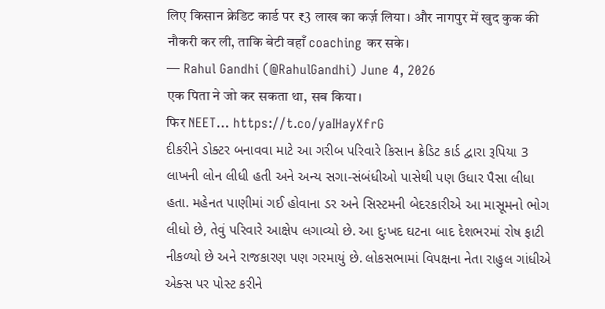लिए किसान क्रेडिट कार्ड पर ₹3 लाख का कर्ज़ लिया। और नागपुर में खुद कुक की नौकरी कर ली, ताकि बेटी वहाँ coaching कर सके।
— Rahul Gandhi (@RahulGandhi) June 4, 2026
एक पिता ने जो कर सकता था, सब किया।
फिर NEET… https://t.co/yaIHayXfrG
દીકરીને ડોક્ટર બનાવવા માટે આ ગરીબ પરિવારે કિસાન ક્રેડિટ કાર્ડ દ્વારા રૂપિયા 3 લાખની લોન લીધી હતી અને અન્ય સગા-સંબંધીઓ પાસેથી પણ ઉધાર પૈસા લીધા હતા. મહેનત પાણીમાં ગઈ હોવાના ડર અને સિસ્ટમની બેદરકારીએ આ માસૂમનો ભોગ લીધો છે, તેવું પરિવારે આક્ષેપ લગાવ્યો છે. આ દુઃખદ ઘટના બાદ દેશભરમાં રોષ ફાટી નીકળ્યો છે અને રાજકારણ પણ ગરમાયું છે. લોકસભામાં વિપક્ષના નેતા રાહુલ ગાંધીએ એક્સ પર પોસ્ટ કરીને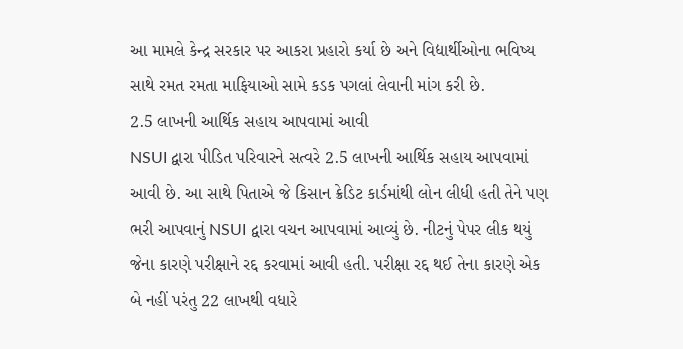આ મામલે કેન્દ્ર સરકાર પર આકરા પ્રહારો કર્યા છે અને વિદ્યાર્થીઓના ભવિષ્ય સાથે રમત રમતા માફિયાઓ સામે કડક પગલાં લેવાની માંગ કરી છે.
2.5 લાખની આર્થિક સહાય આપવામાં આવી
NSUI દ્વારા પીડિત પરિવારને સત્વરે 2.5 લાખની આર્થિક સહાય આપવામાં આવી છે. આ સાથે પિતાએ જે કિસાન ક્રેડિટ કાર્ડમાંથી લોન લીધી હતી તેને પણ ભરી આપવાનું NSUI દ્વારા વચન આપવામાં આવ્યું છે. નીટનું પેપર લીક થયું જેના કારણે પરીક્ષાને રદ્દ કરવામાં આવી હતી. પરીક્ષા રદ્દ થઈ તેના કારણે એક બે નહીં પરંતુ 22 લાખથી વધારે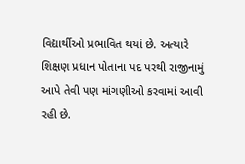વિદ્યાર્થીઓ પ્રભાવિત થયાં છે. અત્યારે શિક્ષણ પ્રધાન પોતાના પદ પરથી રાજીનામું આપે તેવી પણ માંગણીઓ કરવામાં આવી રહી છે.